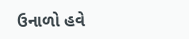ઉનાળો હવે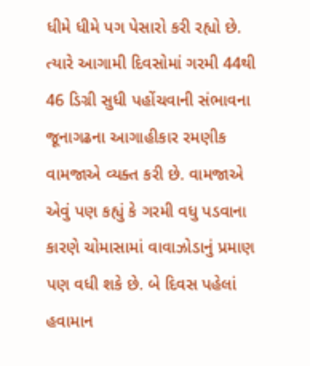ધીમે ધીમે પગ પેસારો કરી રહ્યો છે. ત્યારે આગામી દિવસોમાં ગરમી 44થી 46 ડિગ્રી સુધી પહોંચવાની સંભાવના જૂનાગઢના આગાહીકાર રમણીક વામજાએ વ્યક્ત કરી છે. વામજાએ એવું પણ કહ્યું કે ગરમી વધુ પડવાના કારણે ચોમાસામાં વાવાઝોડાનું પ્રમાણ પણ વધી શકે છે. બે દિવસ પહેલાં હવામાન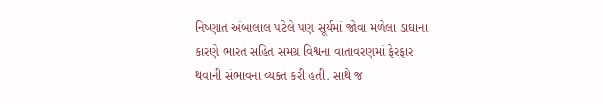નિષ્ણાત અંબાલાલ પટેલે પણ સૂર્યમાં જોવા મળેલા ડાઘાના કારણે ભારત સહિત સમગ્ર વિશ્વના વાતાવરણમાં ફેરફાર થવાની સંભાવના વ્યક્ત કરી હતી. સાથે જ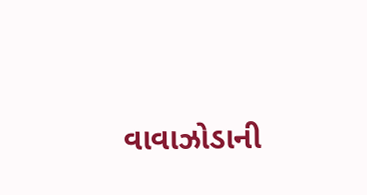વાવાઝોડાની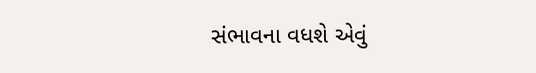સંભાવના વધશે એવું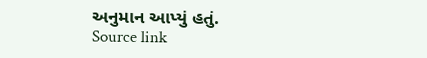અનુમાન આપ્યું હતું.
Source link